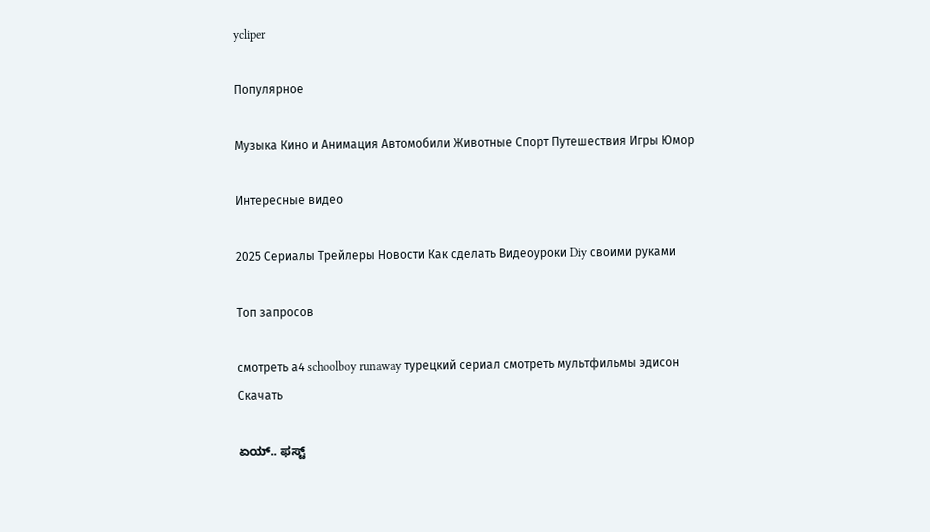ycliper

Популярное

Музыка Кино и Анимация Автомобили Животные Спорт Путешествия Игры Юмор

Интересные видео

2025 Сериалы Трейлеры Новости Как сделать Видеоуроки Diy своими руками

Топ запросов

смотреть а4 schoolboy runaway турецкий сериал смотреть мультфильмы эдисон
Скачать

ಏಯ್‌.. ಫಸ್ಟ್‌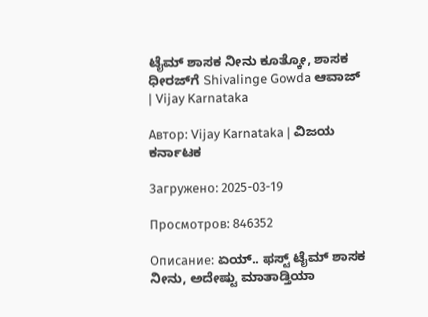ಟೈಮ್‌ ಶಾಸಕ ನೀನು ಕೂತ್ಕೋ, ಶಾಸಕ ಧೀರಜ್‌ಗೆ Shivalinge Gowda ಆವಾಜ್‌ | Vijay Karnataka

Автор: Vijay Karnataka | ವಿಜಯ ಕರ್ನಾಟಕ

Загружено: 2025-03-19

Просмотров: 846352

Описание: ಏಯ್‌.. ಫಸ್ಟ್‌ ಟೈಮ್‌ ಶಾಸಕ ನೀನು, ಅದೇಷ್ಟು ಮಾತಾಡ್ತಿಯಾ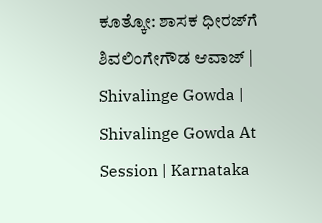ಕೂತ್ಕೋ: ಶಾಸಕ ಧೀರಜ್‌ಗೆ ಶಿವಲಿಂಗೇಗೌಡ ಆವಾಜ್‌ | Shivalinge Gowda | Shivalinge Gowda At Session | Karnataka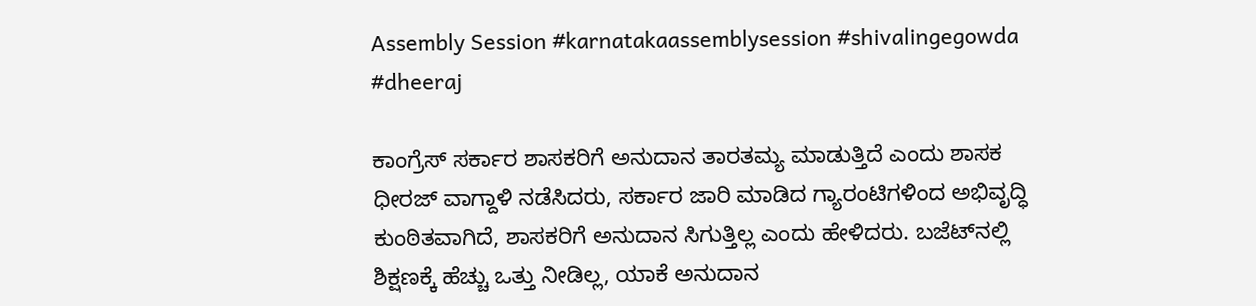Assembly Session #karnatakaassemblysession #shivalingegowda #dheeraj

ಕಾಂಗ್ರೆಸ್‌ ಸರ್ಕಾರ ಶಾಸಕರಿಗೆ ಅನುದಾನ ತಾರತಮ್ಯ ಮಾಡುತ್ತಿದೆ ಎಂದು‌ ಶಾಸಕ ಧೀರಜ್ ವಾಗ್ದಾಳಿ ನಡೆಸಿದರು, ಸರ್ಕಾರ ಜಾರಿ ಮಾಡಿದ ಗ್ಯಾರಂಟಿಗಳಿಂದ ಅಭಿವೃದ್ಧಿ ಕುಂಠಿತವಾಗಿದೆ, ಶಾಸಕರಿಗೆ ಅನುದಾನ ಸಿಗುತ್ತಿಲ್ಲ ಎಂದು ಹೇಳಿದರು. ಬಜೆಟ್‌ನಲ್ಲಿ ಶಿಕ್ಷಣಕ್ಕೆ ಹೆಚ್ಚು ಒತ್ತು ನೀಡಿಲ್ಲ, ಯಾಕೆ ಅನುದಾನ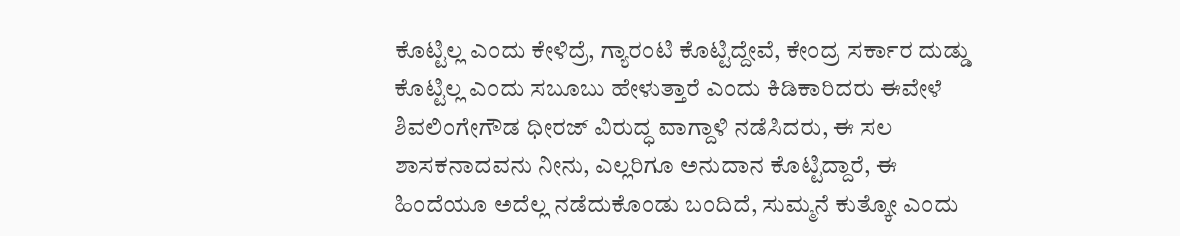ಕೊಟ್ಟಿಲ್ಲ ಎಂದು ಕೇಳಿದ್ರೆ, ಗ್ಯಾರಂಟಿ ಕೊಟ್ಟಿದ್ದೇವೆ, ಕೇಂದ್ರ ಸರ್ಕಾರ ದುಡ್ಡು ಕೊಟ್ಟಿಲ್ಲ ಎಂದು ಸಬೂಬು ಹೇಳುತ್ತಾರೆ ಎಂದು ಕಿಡಿಕಾರಿದರು ಈವೇಳೆ ಶಿವಲಿಂಗೇಗೌಡ ಧೀರಜ್‌ ವಿರುದ್ಧ ವಾಗ್ದಾಳಿ ನಡೆಸಿದರು, ಈ ಸಲ ಶಾಸಕನಾದವನು ನೀನು, ಎಲ್ಲರಿಗೂ ಅನುದಾನ ಕೊಟ್ಟಿದ್ದಾರೆ, ಈ ಹಿಂದೆಯೂ ಅದೆಲ್ಲ ನಡೆದುಕೊಂಡು ಬಂದಿದೆ, ಸುಮ್ಮನೆ ಕುತ್ಕೋ ಎಂದು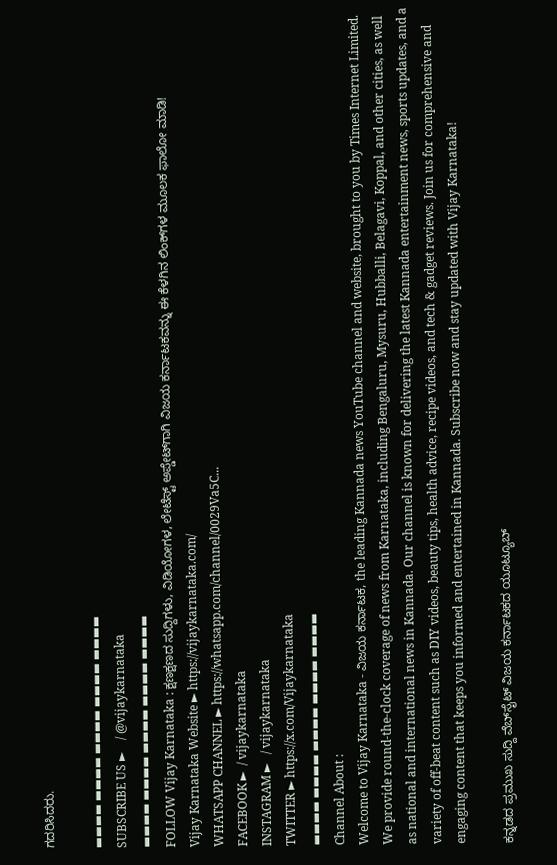ಗದರಿಸಿದರು.

▬▬▬▬ ▬▬▬▬ ▬▬▬▬ ▬▬▬▬ ▬▬▬▬
SUBSCRIBE US ►    / @vijaykarnataka
▬▬▬▬ ▬▬▬▬ ▬▬▬▬ ▬▬▬▬ ▬▬▬▬
FOLLOW Vijay Karnataka : ಕ್ಷಣಕ್ಷಣದ ಸುದ್ದಿಗಳು, ವಿಡಿಯೋಗಳ, ಲೇಟೆಸ್ಟ್ ಅಪ್ಡೇಟ್‌ಗಾಗಿ ವಿಜಯ ಕರ್ನಾಟಕವನ್ನು ಈ ಕೆಳಗಿನ ಲಿಂಕ್‌ಗಳ ಮೂಲಕ ಫಾಲೋ ಮಾಡಿ!
Vijay Karnataka Website ► https://vijaykarnataka.com/
WHATSAPP CHANNEL ► https://whatsapp.com/channel/0029Va5C...
FACEBOOK ►  / vijaykarnataka
INSTAGRAM ►   / vijaykarnataka
TWITTER ► https://x.com/Vijaykarnataka
▬▬▬▬ ▬▬▬▬ ▬▬▬▬ ▬▬▬▬ ▬▬▬▬
Channel About :
Welcome to Vijay Karnataka - ವಿಜಯ ಕರ್ನಾಟಕ, the leading Kannada news YouTube channel and website, brought to you by Times Internet Limited. We provide round-the-clock coverage of news from Karnataka, including Bengaluru, Mysuru, Hubballi, Belagavi, Koppal, and other cities, as well as national and international news in Kannada. Our channel is known for delivering the latest Kannada entertainment news, sports updates, and a variety of off-beat content such as DIY videos, beauty tips, health advice, recipe videos, and tech & gadget reviews. Join us for comprehensive and engaging content that keeps you informed and entertained in Kannada. Subscribe now and stay updated with Vijay Karnataka!

ಕನ್ನಡದ ಪ್ರಮುಖ ಸುದ್ದಿ ವೆಬ್‌ಸೈಟ್‌ ವಿಜಯ ಕರ್ನಾಟಕದ ಯೂಟ್ಯೂಬ್‌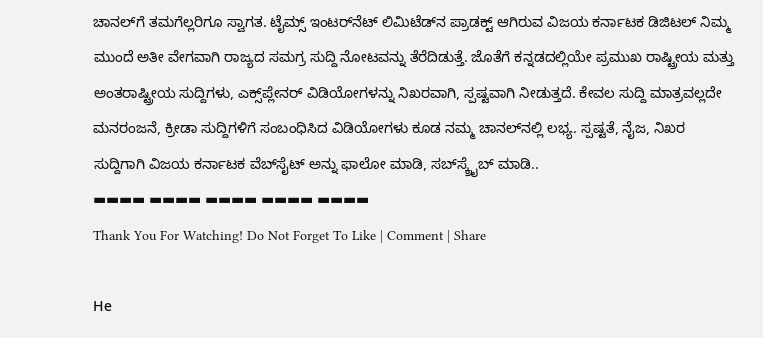ಚಾನಲ್‌ಗೆ ತಮಗೆಲ್ಲರಿಗೂ ಸ್ವಾಗತ. ಟೈಮ್ಸ್‌ ಇಂಟರ್‌ನೆಟ್‌ ಲಿಮಿಟೆಡ್‌ನ ಪ್ರಾಡಕ್ಟ್‌ ಆಗಿರುವ ವಿಜಯ ಕರ್ನಾಟಕ ಡಿಜಿಟಲ್‌ ನಿಮ್ಮ ಮುಂದೆ ಅತೀ ವೇಗವಾಗಿ ರಾಜ್ಯದ ಸಮಗ್ರ ಸುದ್ದಿ ನೋಟವನ್ನು ತೆರೆದಿಡುತ್ತೆ. ಜೊತೆಗೆ ಕನ್ನಡದಲ್ಲಿಯೇ ಪ್ರಮುಖ ರಾಷ್ಟ್ರೀಯ ಮತ್ತು ಅಂತರಾಷ್ಟ್ರೀಯ ಸುದ್ದಿಗಳು, ಎಕ್ಸ್‌ಪ್ಲೇನರ್‌ ವಿಡಿಯೋಗಳನ್ನು ನಿಖರವಾಗಿ, ಸ್ಪಷ್ಟವಾಗಿ ನೀಡುತ್ತದೆ. ಕೇವಲ ಸುದ್ದಿ ಮಾತ್ರವಲ್ಲದೇ ಮನರಂಜನೆ, ಕ್ರೀಡಾ ಸುದ್ದಿಗಳಿಗೆ ಸಂಬಂಧಿಸಿದ ವಿಡಿಯೋಗಳು ಕೂಡ ನಮ್ಮ ಚಾನಲ್‌ನಲ್ಲಿ ಲಭ್ಯ. ಸ್ಪಷ್ಟತೆ, ನೈಜ, ನಿಖರ ಸುದ್ದಿಗಾಗಿ ವಿಜಯ ಕರ್ನಾಟಕ ವೆಬ್‌ಸೈಟ್‌ ಅನ್ನು ಫಾಲೋ ಮಾಡಿ, ಸಬ್‌ಸ್ಕ್ರೈಬ್‌ ಮಾಡಿ..
▬▬▬▬ ▬▬▬▬ ▬▬▬▬ ▬▬▬▬ ▬▬▬▬
Thank You For Watching! Do Not Forget To Like | Comment | Share

Не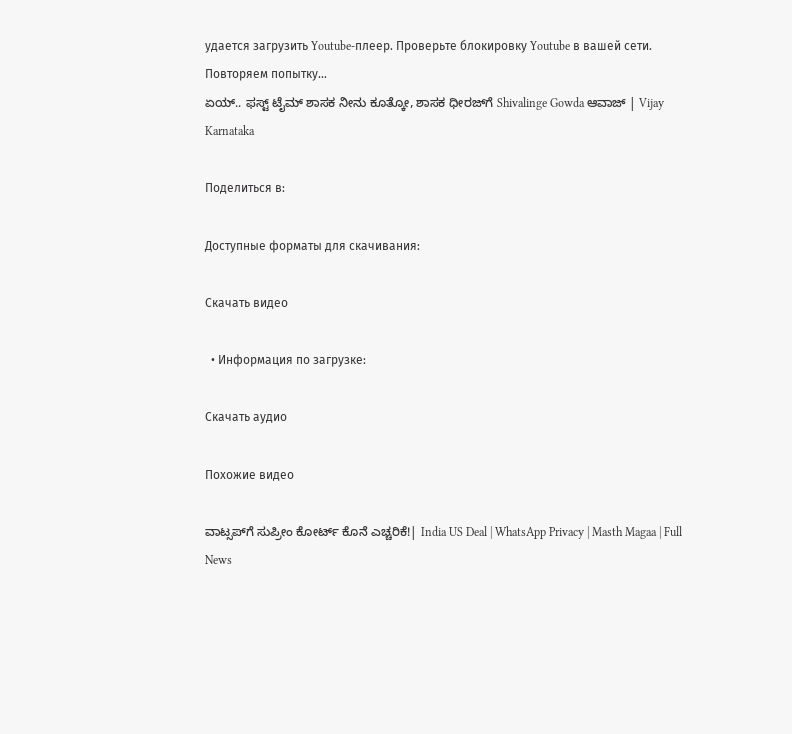удается загрузить Youtube-плеер. Проверьте блокировку Youtube в вашей сети.
Повторяем попытку...
ಏಯ್‌.. ಫಸ್ಟ್‌ ಟೈಮ್‌ ಶಾಸಕ ನೀನು ಕೂತ್ಕೋ, ಶಾಸಕ ಧೀರಜ್‌ಗೆ Shivalinge Gowda ಆವಾಜ್‌ | Vijay Karnataka

Поделиться в:

Доступные форматы для скачивания:

Скачать видео

  • Информация по загрузке:

Скачать аудио

Похожие видео

ವಾಟ್ಸಪ್‌ಗೆ ಸುಪ್ರೀಂ ಕೋರ್ಟ್ ಕೊನೆ ಎಚ್ಚರಿಕೆ!| India US Deal | WhatsApp Privacy | Masth Magaa | Full News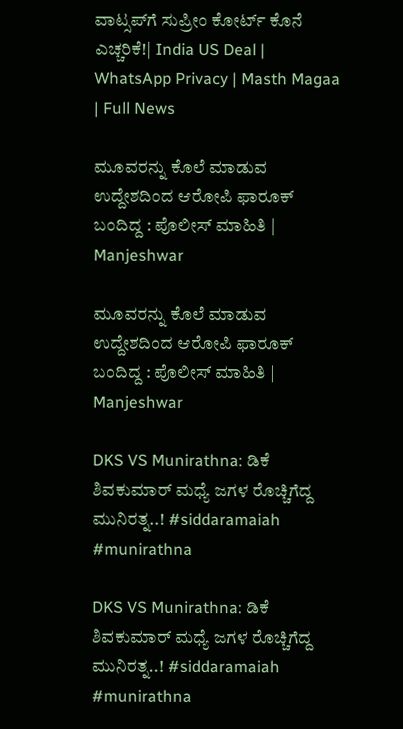ವಾಟ್ಸಪ್‌ಗೆ ಸುಪ್ರೀಂ ಕೋರ್ಟ್ ಕೊನೆ ಎಚ್ಚರಿಕೆ!| India US Deal | WhatsApp Privacy | Masth Magaa | Full News

ಮೂವರನ್ನು ಕೊಲೆ ಮಾಡುವ ಉದ್ದೇಶದಿಂದ ಆರೋಪಿ ಫಾರೂಕ್ ಬಂದಿದ್ದ : ಪೊಲೀಸ್ ಮಾಹಿತಿ | Manjeshwar

ಮೂವರನ್ನು ಕೊಲೆ ಮಾಡುವ ಉದ್ದೇಶದಿಂದ ಆರೋಪಿ ಫಾರೂಕ್ ಬಂದಿದ್ದ : ಪೊಲೀಸ್ ಮಾಹಿತಿ | Manjeshwar

DKS VS Munirathna: ಡಿಕೆ ಶಿವಕುಮಾರ್‌ ಮಧ್ಯೆ ಜಗಳ ರೊಚ್ಚಿಗೆದ್ದ ಮುನಿರತ್ನ..! #siddaramaiah #munirathna

DKS VS Munirathna: ಡಿಕೆ ಶಿವಕುಮಾರ್‌ ಮಧ್ಯೆ ಜಗಳ ರೊಚ್ಚಿಗೆದ್ದ ಮುನಿರತ್ನ..! #siddaramaiah #munirathna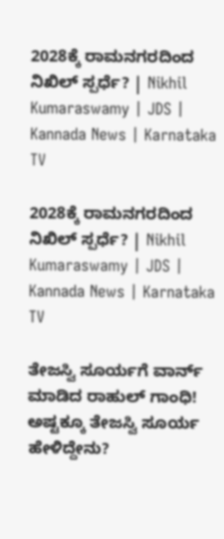2028ಕ್ಕೆ ರಾಮನಗರದಿಂದ ನಿಖಿಲ್‌ ಸ್ಪರ್ಧೆ? | Nikhil Kumaraswamy | JDS | Kannada News | Karnataka TV

2028ಕ್ಕೆ ರಾಮನಗರದಿಂದ ನಿಖಿಲ್‌ ಸ್ಪರ್ಧೆ? | Nikhil Kumaraswamy | JDS | Kannada News | Karnataka TV

ತೇಜಸ್ವಿ ಸೂರ್ಯಗೆ ವಾರ್ನ್ ಮಾಡಿದ ರಾಹುಲ್ ಗಾಂಧಿ! ಅಷ್ಟಕ್ಕೂ ತೇಜಸ್ವಿ ಸೂರ್ಯ ಹೇಳಿದ್ದೇನು?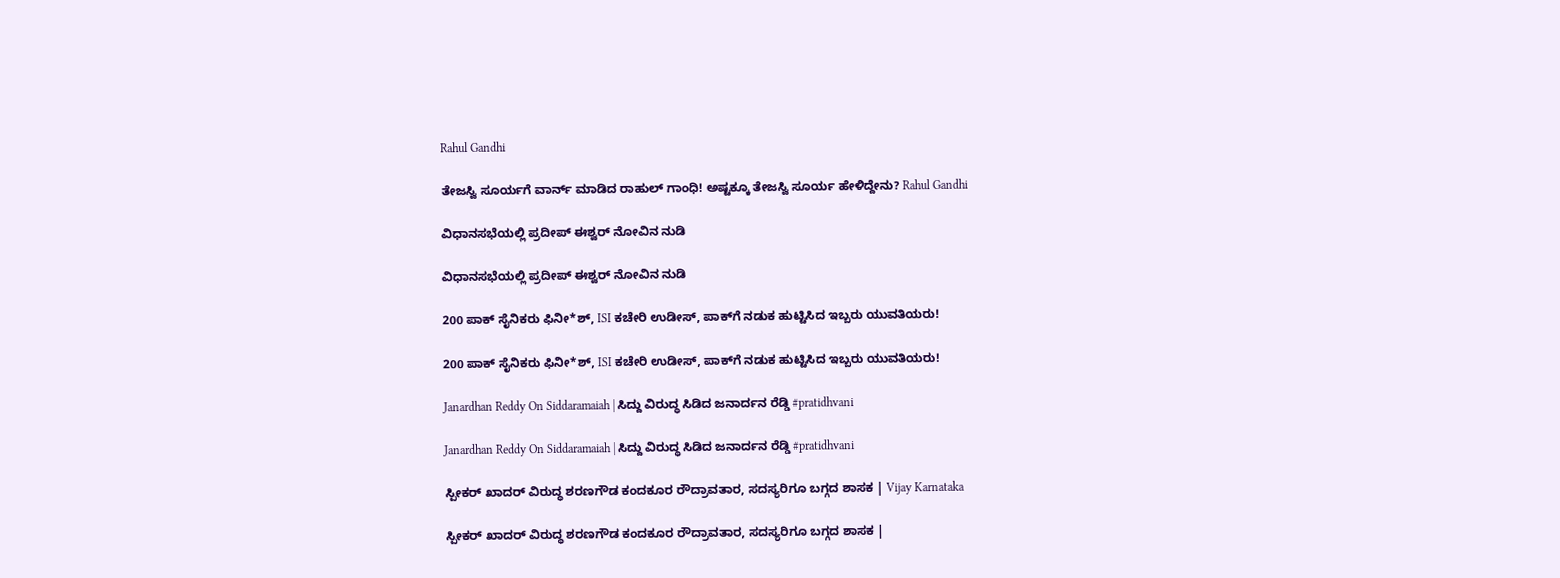Rahul Gandhi

ತೇಜಸ್ವಿ ಸೂರ್ಯಗೆ ವಾರ್ನ್ ಮಾಡಿದ ರಾಹುಲ್ ಗಾಂಧಿ! ಅಷ್ಟಕ್ಕೂ ತೇಜಸ್ವಿ ಸೂರ್ಯ ಹೇಳಿದ್ದೇನು? Rahul Gandhi

ವಿಧಾನಸಭೆಯಲ್ಲಿ ಪ್ರದೀಪ್ ಈಶ್ವರ್ ನೋವಿನ ನುಡಿ

ವಿಧಾನಸಭೆಯಲ್ಲಿ ಪ್ರದೀಪ್ ಈಶ್ವರ್ ನೋವಿನ ನುಡಿ

200 ಪಾಕ್ ಸೈನಿಕರು ಫಿನೀ*ಶ್‌, ISI ಕಚೇರಿ ಉಡೀಸ್‌, ಪಾಕ್‌ಗೆ ನಡುಕ ಹುಟ್ಟಿಸಿದ ಇಬ್ಬರು ಯುವತಿಯರು!

200 ಪಾಕ್ ಸೈನಿಕರು ಫಿನೀ*ಶ್‌, ISI ಕಚೇರಿ ಉಡೀಸ್‌, ಪಾಕ್‌ಗೆ ನಡುಕ ಹುಟ್ಟಿಸಿದ ಇಬ್ಬರು ಯುವತಿಯರು!

Janardhan Reddy On Siddaramaiah | ಸಿದ್ದು ವಿರುದ್ಧ ಸಿಡಿದ ಜನಾರ್ದನ ರೆಡ್ಡಿ #pratidhvani

Janardhan Reddy On Siddaramaiah | ಸಿದ್ದು ವಿರುದ್ಧ ಸಿಡಿದ ಜನಾರ್ದನ ರೆಡ್ಡಿ #pratidhvani

ಸ್ಪೀಕರ್‌ ಖಾದರ್‌ ವಿರುದ್ಧ ಶರಣಗೌಡ ಕಂದಕೂರ ರೌದ್ರಾವತಾರ, ಸದಸ್ಯರಿಗೂ ಬಗ್ಗದ ಶಾಸಕ | Vijay Karnataka

ಸ್ಪೀಕರ್‌ ಖಾದರ್‌ ವಿರುದ್ಧ ಶರಣಗೌಡ ಕಂದಕೂರ ರೌದ್ರಾವತಾರ, ಸದಸ್ಯರಿಗೂ ಬಗ್ಗದ ಶಾಸಕ |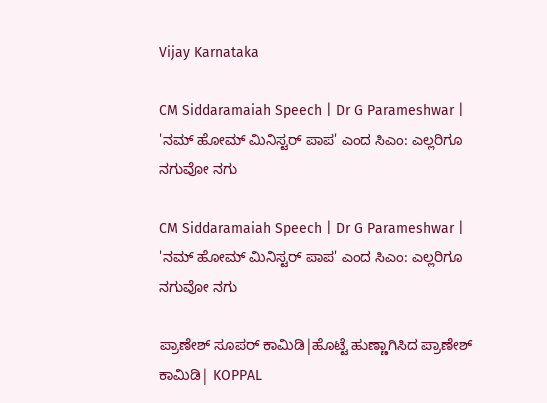Vijay Karnataka

CM Siddaramaiah Speech | Dr G Parameshwar | 'ನಮ್ ಹೋಮ್ ಮಿನಿಸ್ಟರ್ ಪಾಪ' ಎಂದ ಸಿಎಂ: ಎಲ್ಲರಿಗೂ ನಗುವೋ ನಗು

CM Siddaramaiah Speech | Dr G Parameshwar | 'ನಮ್ ಹೋಮ್ ಮಿನಿಸ್ಟರ್ ಪಾಪ' ಎಂದ ಸಿಎಂ: ಎಲ್ಲರಿಗೂ ನಗುವೋ ನಗು

ಪ್ರಾಣೇಶ್ ಸೂಪರ್ ಕಾಮಿಡಿ|ಹೊಟ್ಟೆ ಹುಣ್ಣಾಗಿಸಿದ ಪ್ರಾಣೇಶ್ ಕಾಮಿಡಿ| KOPPAL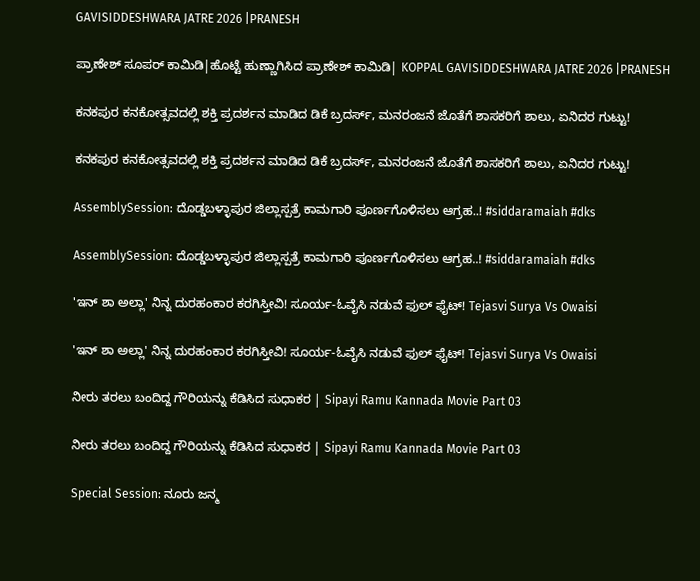GAVISIDDESHWARA JATRE 2026 |PRANESH

ಪ್ರಾಣೇಶ್ ಸೂಪರ್ ಕಾಮಿಡಿ|ಹೊಟ್ಟೆ ಹುಣ್ಣಾಗಿಸಿದ ಪ್ರಾಣೇಶ್ ಕಾಮಿಡಿ| KOPPAL GAVISIDDESHWARA JATRE 2026 |PRANESH

ಕನಕಪುರ ಕನಕೋತ್ಸವದಲ್ಲಿ ಶಕ್ತಿ ಪ್ರದರ್ಶನ ಮಾಡಿದ ಡಿಕೆ ಬ್ರದರ್ಸ್, ಮನರಂಜನೆ ಜೊತೆಗೆ ಶಾಸಕರಿಗೆ ಶಾಲು, ಏನಿದರ ಗುಟ್ಟು!

ಕನಕಪುರ ಕನಕೋತ್ಸವದಲ್ಲಿ ಶಕ್ತಿ ಪ್ರದರ್ಶನ ಮಾಡಿದ ಡಿಕೆ ಬ್ರದರ್ಸ್, ಮನರಂಜನೆ ಜೊತೆಗೆ ಶಾಸಕರಿಗೆ ಶಾಲು, ಏನಿದರ ಗುಟ್ಟು!

AssemblySession: ದೊಡ್ಡಬಳ್ಳಾಪುರ ಜಿಲ್ಲಾಸ್ಪತ್ರೆ ಕಾಮಗಾರಿ ಪೂರ್ಣಗೊಳಿಸಲು ಆಗ್ರಹ..! #siddaramaiah #dks

AssemblySession: ದೊಡ್ಡಬಳ್ಳಾಪುರ ಜಿಲ್ಲಾಸ್ಪತ್ರೆ ಕಾಮಗಾರಿ ಪೂರ್ಣಗೊಳಿಸಲು ಆಗ್ರಹ..! #siddaramaiah #dks

'ಇನ್ ಶಾ ಅಲ್ಲಾ' ನಿನ್ನ ದುರಹಂಕಾರ ಕರಗಿಸ್ತೀವಿ! ಸೂರ್ಯ-ಓವೈಸಿ ನಡುವೆ ಫುಲ್ ಫೈಟ್! Tejasvi Surya Vs Owaisi

'ಇನ್ ಶಾ ಅಲ್ಲಾ' ನಿನ್ನ ದುರಹಂಕಾರ ಕರಗಿಸ್ತೀವಿ! ಸೂರ್ಯ-ಓವೈಸಿ ನಡುವೆ ಫುಲ್ ಫೈಟ್! Tejasvi Surya Vs Owaisi

ನೀರು ತರಲು ಬಂದಿದ್ದ ಗೌರಿಯನ್ನು ಕೆಡಿಸಿದ ಸುಧಾಕರ | Sipayi Ramu Kannada Movie Part 03

ನೀರು ತರಲು ಬಂದಿದ್ದ ಗೌರಿಯನ್ನು ಕೆಡಿಸಿದ ಸುಧಾಕರ | Sipayi Ramu Kannada Movie Part 03

Special Session: ನೂರು ಜನ್ಮ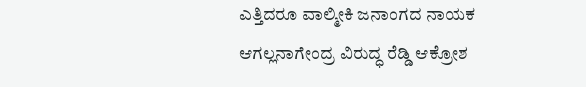ಎತ್ತಿದರೂ ವಾಲ್ಮೀಕಿ ಜನಾಂಗದ ನಾಯಕ ಆಗಲ್ಲನಾಗೇಂದ್ರ ವಿರುದ್ಧ ರೆಡ್ಡಿ ಆಕ್ರೋಶ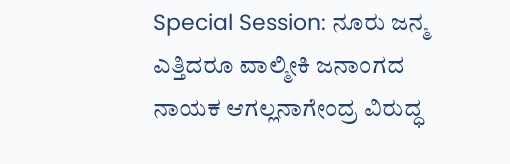Special Session: ನೂರು ಜನ್ಮ ಎತ್ತಿದರೂ ವಾಲ್ಮೀಕಿ ಜನಾಂಗದ ನಾಯಕ ಆಗಲ್ಲನಾಗೇಂದ್ರ ವಿರುದ್ಧ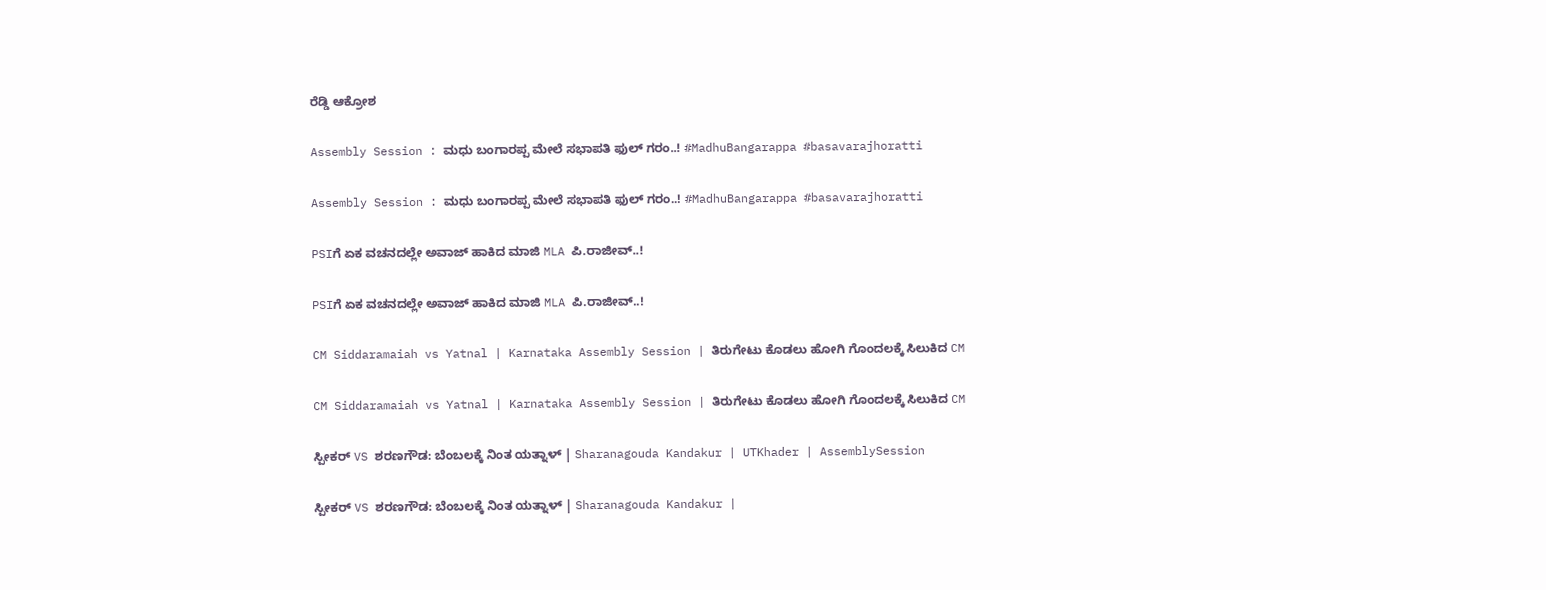ರೆಡ್ಡಿ ಆಕ್ರೋಶ

Assembly Session : ಮಧು ಬಂಗಾರಪ್ಪ ಮೇಲೆ ಸಭಾಪತಿ ಫುಲ್‌ ಗರಂ..! #MadhuBangarappa #basavarajhoratti

Assembly Session : ಮಧು ಬಂಗಾರಪ್ಪ ಮೇಲೆ ಸಭಾಪತಿ ಫುಲ್‌ ಗರಂ..! #MadhuBangarappa #basavarajhoratti

PSIಗೆ ಏಕ ವಚನದಲ್ಲೇ ಅವಾಜ್ ಹಾಕಿದ ಮಾಜಿ MLA ಪಿ.ರಾಜೀವ್..!

PSIಗೆ ಏಕ ವಚನದಲ್ಲೇ ಅವಾಜ್ ಹಾಕಿದ ಮಾಜಿ MLA ಪಿ.ರಾಜೀವ್..!

CM Siddaramaiah vs Yatnal | Karnataka Assembly Session | ತಿರುಗೇಟು ಕೊಡಲು ಹೋಗಿ ಗೊಂದಲಕ್ಕೆ ಸಿಲುಕಿದ CM

CM Siddaramaiah vs Yatnal | Karnataka Assembly Session | ತಿರುಗೇಟು ಕೊಡಲು ಹೋಗಿ ಗೊಂದಲಕ್ಕೆ ಸಿಲುಕಿದ CM

ಸ್ಪೀಕರ್‌ VS ಶರಣಗೌಡ: ಬೆಂಬಲಕ್ಕೆ ನಿಂತ ಯತ್ನಾಳ್ | Sharanagouda Kandakur | UTKhader | AssemblySession

ಸ್ಪೀಕರ್‌ VS ಶರಣಗೌಡ: ಬೆಂಬಲಕ್ಕೆ ನಿಂತ ಯತ್ನಾಳ್ | Sharanagouda Kandakur |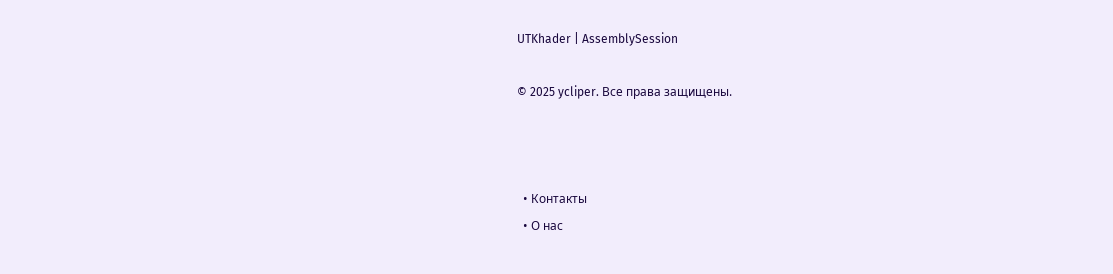UTKhader | AssemblySession

© 2025 ycliper. Все права защищены.



  • Контакты
  • О нас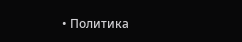• Политика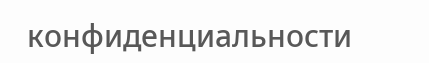конфиденциальности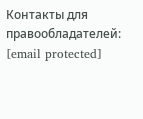Контакты для правообладателей: [email protected]